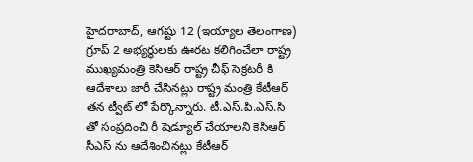హైదరాబాద్, ఆగష్టు 12 (ఇయ్యాల తెలంగాణ) గ్రూప్ 2 అభ్యర్థులకు ఊరట కలిగించేలా రాష్ట్ర ముఖ్యమంత్రి కెసిఆర్ రాష్ట్ర చీఫ్ సెక్రటరీ కి ఆదేశాలు జారీ చేసినట్లు రాష్ట్ర మంత్రి కేటీఆర్ తన ట్వీట్ లో పేర్కొన్నారు. టీ.ఎస్.పి.ఎస్.సి తో సంప్రదించి రీ షెడ్యూల్ చేయాలని కెసిఆర్ సీఎస్ ను ఆదేశించినట్లు కేటీఆర్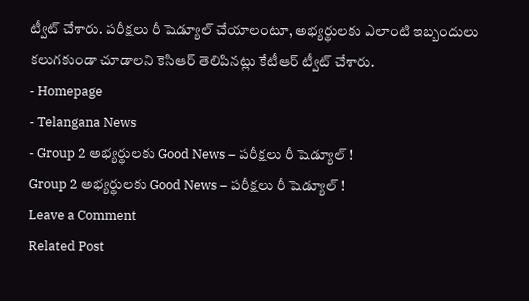ట్వీట్ చేశారు. పరీక్షలు రీ షెడ్యూల్ చేయాలంటూ, అభ్యర్థులకు ఎలాంటి ఇబ్బందులు కలుగకుండా చూడాలని కెసిఆర్ తెలిపినట్లు కేటీఆర్ ట్వీట్ చేశారు.
- Homepage
- Telangana News
- Group 2 అభ్యర్థులకు Good News – పరీక్షలు రీ షెడ్యూల్ !
Group 2 అభ్యర్థులకు Good News – పరీక్షలు రీ షెడ్యూల్ !
Leave a Comment
Related Post